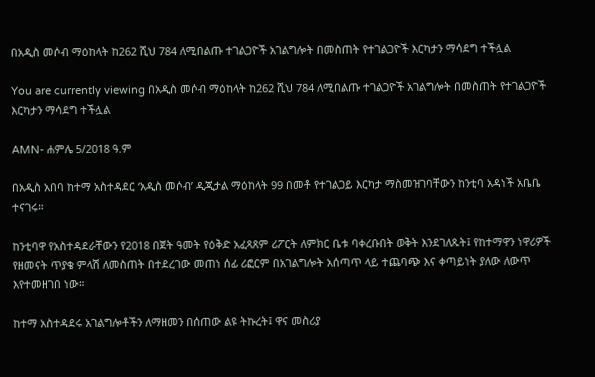በአዲስ መሶብ ማዕከላት ከ262 ሺህ 784 ለሚበልጡ ተገልጋዮች አገልግሎት በመስጠት የተገልጋዮች እርካታን ማሳደግ ተችሏል

You are currently viewing በአዲስ መሶብ ማዕከላት ከ262 ሺህ 784 ለሚበልጡ ተገልጋዮች አገልግሎት በመስጠት የተገልጋዮች እርካታን ማሳደግ ተችሏል

AMN- ሐምሌ 5/2018 ዓ.ም

በአዲስ አበባ ከተማ አስተዳደር ‘አዲስ መሶብ’ ዲጂታል ማዕከላት 99 በመቶ የተገልጋይ እርካታ ማስመዝገባቸውን ከንቲባ አዳነች አቤቤ ተናገሩ።

ከንቲባዋ የአስተዳደራቸውን የ2018 በጀት ዓመት የዕቅድ አፈጻጸም ሪፖርት ለምክር ቤቱ ባቀረቡበት ወቅት እንደገለጹት፤ የከተማዋን ነዋሪዎች የዘመናት ጥያቄ ምላሽ ለመስጠት በተደረገው መጠነ ሰፊ ሪፎርም በአገልግሎት አሰጣጥ ላይ ተጨባጭ እና ቀጣይነት ያለው ለውጥ እየተመዘገበ ነው።

ከተማ አስተዳደሩ አገልግሎቶችን ለማዘመን በሰጠው ልዩ ትኩረት፤ ዋና መስሪያ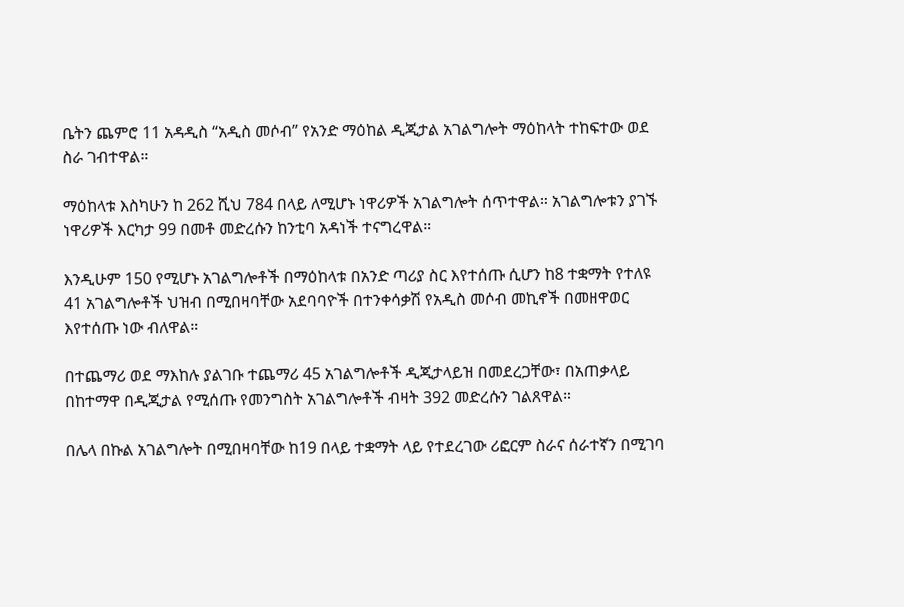ቤትን ጨምሮ 11 አዳዲስ “አዲስ መሶብ” የአንድ ማዕከል ዲጂታል አገልግሎት ማዕከላት ተከፍተው ወደ ስራ ገብተዋል።

ማዕከላቱ እስካሁን ከ 262 ሺህ 784 በላይ ለሚሆኑ ነዋሪዎች አገልግሎት ሰጥተዋል። አገልግሎቱን ያገኙ ነዋሪዎች እርካታ 99 በመቶ መድረሱን ከንቲባ አዳነች ተናግረዋል።

እንዲሁም 150 የሚሆኑ አገልግሎቶች በማዕከላቱ በአንድ ጣሪያ ስር እየተሰጡ ሲሆን ከ8 ተቋማት የተለዩ 41 አገልግሎቶች ህዝብ በሚበዛባቸው አደባባዮች በተንቀሳቃሽ የአዲስ መሶብ መኪኖች በመዘዋወር እየተሰጡ ነው ብለዋል።

በተጨማሪ ወደ ማእከሉ ያልገቡ ተጨማሪ 45 አገልግሎቶች ዲጂታላይዝ በመደረጋቸው፣ በአጠቃላይ በከተማዋ በዲጂታል የሚሰጡ የመንግስት አገልግሎቶች ብዛት 392 መድረሱን ገልጸዋል።

በሌላ በኩል አገልግሎት በሚበዛባቸው ከ19 በላይ ተቋማት ላይ የተደረገው ሪፎርም ስራና ሰራተኛን በሚገባ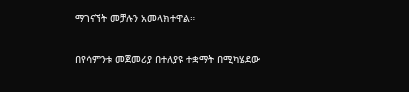ማገናኘት መቻሉን አመላክተዋል።

በየሳምንቱ መጀመሪያ በተለያዩ ተቋማት በሚካሄደው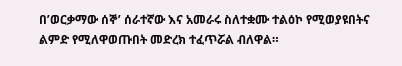በ’ወርቃማው ሰኞ’ ሰራተኛው እና አመራሩ ስለተቋሙ ተልዕኮ የሚወያዩበትና ልምድ የሚለዋወጡበት መድረክ ተፈጥሯል ብለዋል።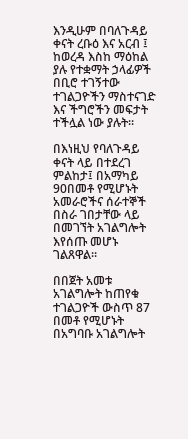እንዲሁም በባለጉዳይ ቀናት ረቡዕ እና አርብ ፤ ከወረዳ እስከ ማዕከል ያሉ የተቋማት ኃላፊዎች በቢሮ ተገኝተው ተገልጋዮችን ማስተናገድ እና ችግሮችን መፍታት ተችሏል ነው ያሉት።

በእነዚህ የባለጉዳይ ቀናት ላይ በተደረገ ምልከታ፤ በአማካይ 90በመቶ የሚሆኑት አመራሮችና ሰራተኞች በስራ ገበታቸው ላይ በመገኘት አገልግሎት እየሰጡ መሆኑ ገልጸዋል።

በበጀት አመቱ አገልግሎት ከጠየቁ ተገልጋዮች ውስጥ 87 በመቶ የሚሆኑት በአግባቡ አገልግሎት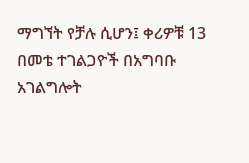ማግኘት የቻሉ ሲሆን፤ ቀሪዎቹ 13 በመቴ ተገልጋዮች በአግባቡ አገልግሎት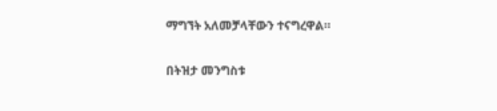ማግኘት አለመቻላቸውን ተናግረዋል።

በትዝታ መንግስቱ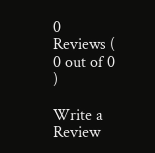0 Reviews ( 0 out of 0 )

Write a Review